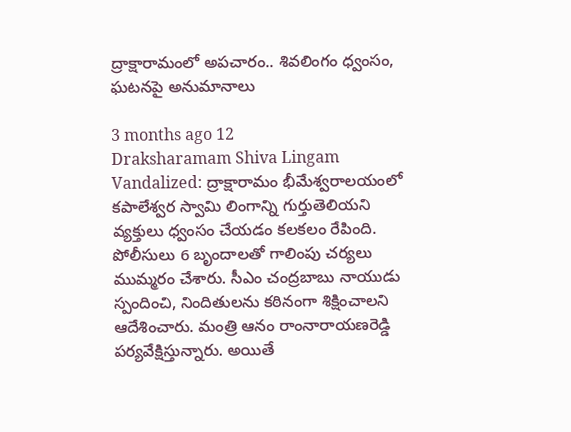ద్రాక్షారామంలో అపచారం.. శివలింగం ధ్వంసం, ఘటనపై అనుమానాలు

3 months ago 12
Draksharamam Shiva Lingam Vandalized: ద్రాక్షారామం భీమేశ్వరాలయంలో కపాలేశ్వర స్వామి లింగాన్ని గుర్తుతెలియని వ్యక్తులు ధ్వంసం చేయడం కలకలం రేపింది. పోలీసులు 6 బృందాలతో గాలింపు చర్యలు ముమ్మరం చేశారు. సీఎం చంద్రబాబు నాయుడు స్పందించి, నిందితులను కఠినంగా శిక్షించాలని ఆదేశించారు. మంత్రి ఆనం రాంనారాయణరెడ్డి పర్యవేక్షిస్తున్నారు. అయితే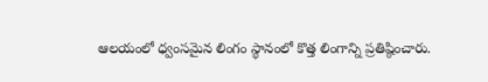ఆలయంలో ధ్వంసమైన లింగం స్థానంలో కొత్త లింగాన్ని ప్రతిష్ఠించారు.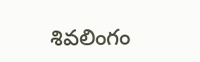శివలింగం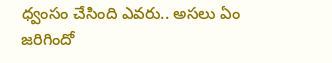ధ్వంసం చేసింది ఎవరు.. అసలు ఏం జరిగిందో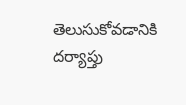తెలుసుకోవడానికి దర్యాప్తు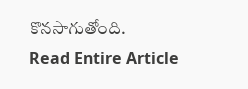కొనసాగుతోంది.
Read Entire Article